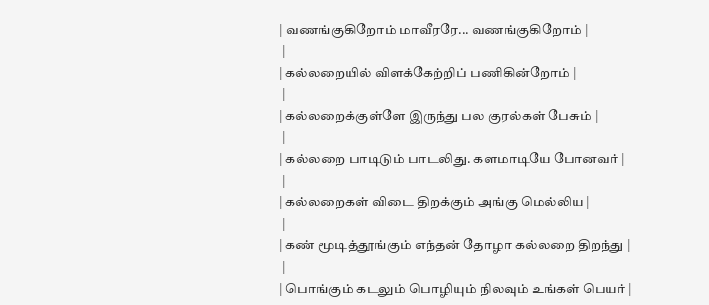| வணங்குகிறோம் மாவீரரே... வணங்குகிறோம் |
 |
| கல்லறையில் விளக்கேற்றிப் பணிகின்றோம் |
 |
| கல்லறைக்குள்ளே இருந்து பல குரல்கள் பேசும் |
 |
| கல்லறை பாடிடும் பாடலிது. களமாடியே போனவர் |
 |
| கல்லறைகள் விடை திறக்கும் அங்கு மெல்லிய |
 |
| கண் மூடித்தூங்கும் எந்தன் தோழா கல்லறை திறந்து |
 |
| பொங்கும் கடலும் பொழியும் நிலவும் உங்கள் பெயர் |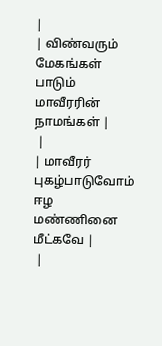|
| விண்வரும் மேகங்கள் பாடும் மாவீரரின் நாமங்கள் |
 |
| மாவீரர் புகழ்பாடுவோம் ஈழ மண்ணினை மீட்கவே |
 |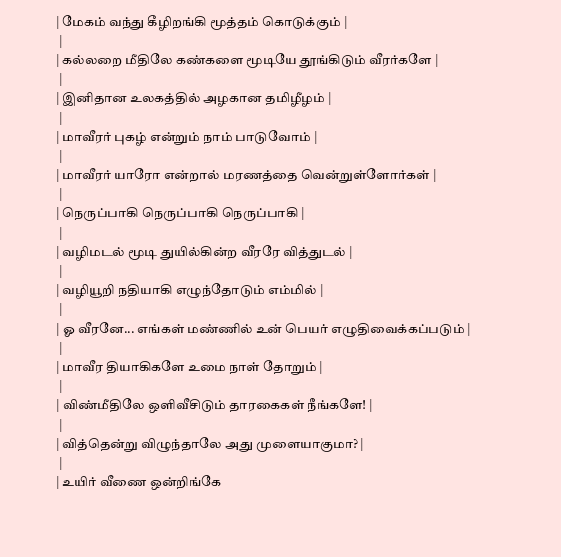| மேகம் வந்து கீழிறங்கி மூத்தம் கொடுக்கும் |
 |
| கல்லறை மீதிலே கண்களை மூடியே தூங்கிடும் வீரர்களே |
 |
| இனிதான உலகத்தில் அழகான தமிழீழம் |
 |
| மாவீரர் புகழ் என்றும் நாம் பாடுவோம் |
 |
| மாவீரர் யாரோ என்றால் மரணத்தை வென்றுள்ளோர்கள் |
 |
| நெருப்பாகி நெருப்பாகி நெருப்பாகி |
 |
| வழிமடல் மூடி துயில்கின்ற வீரரே வித்துடல் |
 |
| வழியூறி நதியாகி எழுந்தோடும் எம்மில் |
 |
| ஓ வீரனே... எங்கள் மண்ணில் உன் பெயர் எழுதிவைக்கப்படும் |
 |
| மாவீர தியாகிகளே உமை நாள் தோறும் |
 |
| விண்மீதிலே ஒளிவீசிடும் தாரகைகள் நீங்களே! |
 |
| வித்தென்று விழுந்தாலே அது முளையாகுமா? |
 |
| உயிர் வீணை ஒன்றிங்கே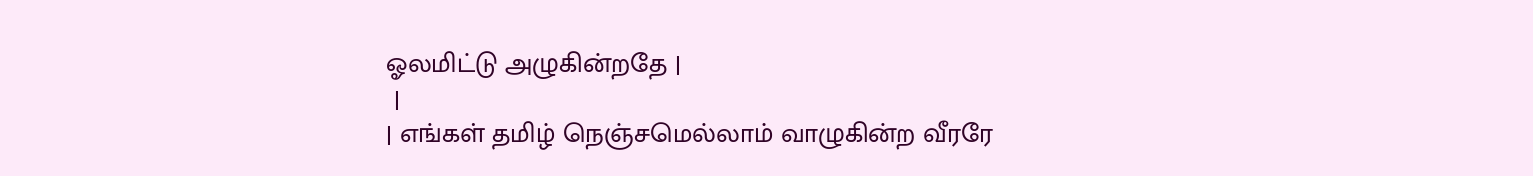ஓலமிட்டு அழுகின்றதே |
 |
| எங்கள் தமிழ் நெஞ்சமெல்லாம் வாழுகின்ற வீரரே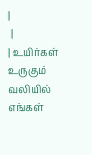|
 |
| உயிர்கள் உருகும் வலியில் எங்கள்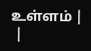உள்ளம் |
 |